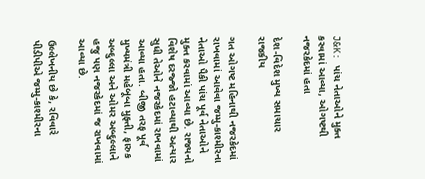J&K: પાંચ નેતાઓને મુક્ત કરવામાં આવ્યા, ઓગષ્ટથી નજરકેદમાં હતા

દેશ-વિદેશ મુખ્ય સમાચાર રાજકીય

ગત ઓગષ્ટ મહિનાથી નજરકેદમાં રાખવામાં આવેવા જમ્મુ-કાશ્મીરના નેતાઓ પૈકી પાંચ પૂર્વ નેતાઓને મુક્ત કરવામાં આવ્યા છે. રાજ્યનો વિશેષ દરજ્જો હટાવ્યાથી અત્યાર સુધી તેઓને નજરકેદમાં રાખવામાં આવ્યા હતા. બીજી તરફ પૂર્વ મુખ્યમંત્રી મહેબૂબા મુફ્તી, ફારુક અબ્દુલ્લા અને ઓમર અબ્દુલ્લાને હજુ પણ નજરકેદમાં જ રાખવામાં આવ્યા છે.

ઉલ્લેખનીય છે કે, રવિવારે પીડીપીએ જમ્મુ-કાશ્મીરના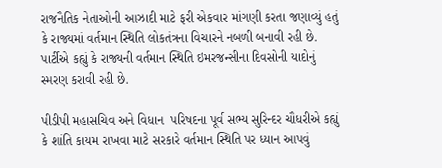રાજનૈતિક નેતાઓની આઝાદી માટે ફરી એકવાર માંગણી કરતા જણાવ્યું હતું કે રાજ્યમાં વર્તમાન સ્થિતિ લોકતંત્રના વિચારને નબળી બનાવી રહી છે. પાર્ટીએ કહ્યું કે રાજ્યની વર્તમાન સ્થિતિ ઇમરજન્સીના દિવસોની યાદોનું સ્મરણ કરાવી રહી છે.

પીડીપી મહાસચિવ અને વિધાન  પરિષદના પૂર્વ સભ્ય સુરિન્દર ચૌધરીએ કહ્યું કે શાંતિ કાયમ રાખવા માટે સરકારે વર્તમાન સ્થિતિ પર ધ્યાન આપવું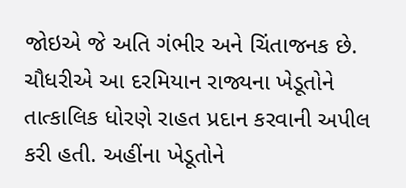જોઇએ જે અતિ ગંભીર અને ચિંતાજનક છે. ચૌધરીએ આ દરમિયાન રાજ્યના ખેડૂતોને તાત્કાલિક ધોરણે રાહત પ્રદાન કરવાની અપીલ કરી હતી. અહીંના ખેડૂતોને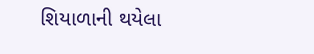શિયાળાની થયેલા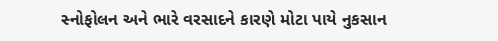સ્નોફોલન અને ભારે વરસાદને કારણે મોટા પાયે નુકસાન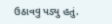ઉઠાવવુ પડ્યુ હતું.